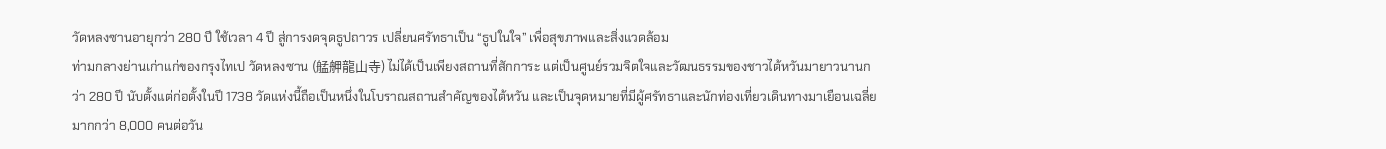วัดหลงซานอายุกว่า 280 ปี ใช้เวลา 4 ปี สู่การงดจุดธูปถาวร เปลี่ยนศรัทธาเป็น “ธูปในใจ” เพื่อสุขภาพและสิ่งแวดล้อม
ท่ามกลางย่านเก่าแก่ของกรุงไทเป วัดหลงซาน (艋舺龍山寺) ไม่ได้เป็นเพียงสถานที่สักการะ แต่เป็นศูนย์รวมจิตใจและวัฒนธรรมของชาวไต้หวันมายาวนานกว่า 280 ปี นับตั้งแต่ก่อตั้งในปี 1738 วัดแห่งนี้ถือเป็นหนึ่งในโบราณสถานสำคัญของไต้หวัน และเป็นจุดหมายที่มีผู้ศรัทธาและนักท่องเที่ยวเดินทางมาเยือนเฉลี่ยมากกว่า 8,000 คนต่อวัน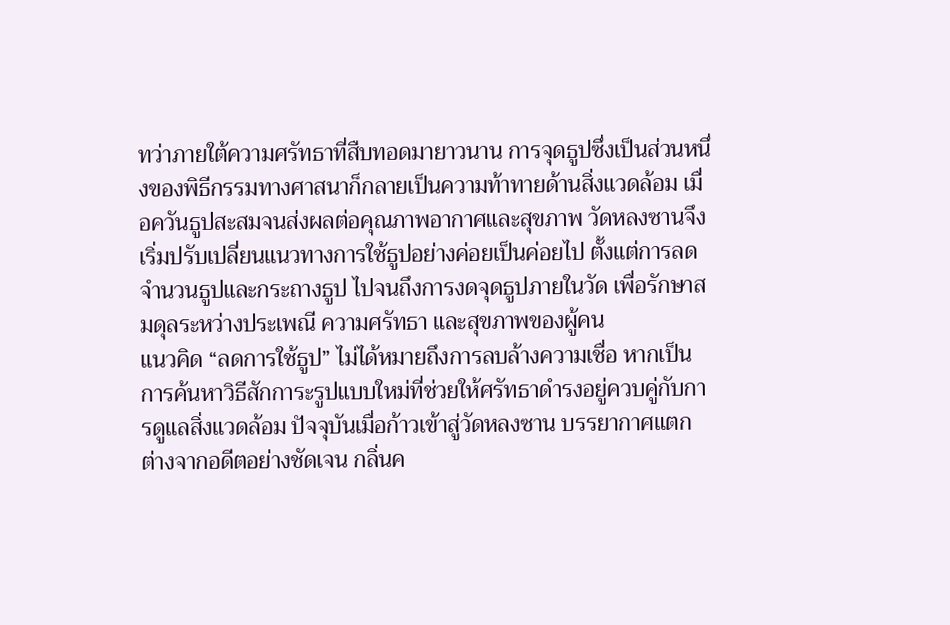ทว่าภายใต้ความศรัทธาที่สืบทอดมายาวนาน การจุดธูปซึ่งเป็นส่วนหนึ่งของพิธีกรรมทางศาสนาก็กลายเป็นความท้าทายด้านสิ่งแวดล้อม เมื่อควันธูปสะสมจนส่งผลต่อคุณภาพอากาศและสุขภาพ วัดหลงซานจึงเริ่มปรับเปลี่ยนแนวทางการใช้ธูปอย่างค่อยเป็นค่อยไป ตั้งแต่การลดจำนวนธูปและกระถางธูป ไปจนถึงการงดจุดธูปภายในวัด เพื่อรักษาสมดุลระหว่างประเพณี ความศรัทธา และสุขภาพของผู้คน
แนวคิด “ลดการใช้ธูป” ไม่ได้หมายถึงการลบล้างความเชื่อ หากเป็นการค้นหาวิธีสักการะรูปแบบใหม่ที่ช่วยให้ศรัทธาดำรงอยู่ควบคู่กับการดูแลสิ่งแวดล้อม ปัจจุบันเมื่อก้าวเข้าสู่วัดหลงซาน บรรยากาศแตกต่างจากอดีตอย่างชัดเจน กลิ่นค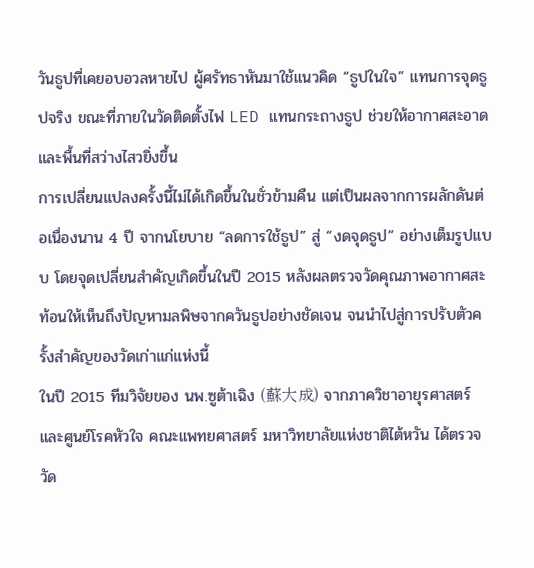วันธูปที่เคยอบอวลหายไป ผู้ศรัทธาหันมาใช้แนวคิด “ธูปในใจ” แทนการจุดธูปจริง ขณะที่ภายในวัดติดตั้งไฟ LED แทนกระถางธูป ช่วยให้อากาศสะอาดและพื้นที่สว่างไสวยิ่งขึ้น
การเปลี่ยนแปลงครั้งนี้ไม่ได้เกิดขึ้นในชั่วข้ามคืน แต่เป็นผลจากการผลักดันต่อเนื่องนาน 4 ปี จากนโยบาย “ลดการใช้ธูป” สู่ “งดจุดธูป” อย่างเต็มรูปแบบ โดยจุดเปลี่ยนสำคัญเกิดขึ้นในปี 2015 หลังผลตรวจวัดคุณภาพอากาศสะท้อนให้เห็นถึงปัญหามลพิษจากควันธูปอย่างชัดเจน จนนำไปสู่การปรับตัวครั้งสำคัญของวัดเก่าแก่แห่งนี้
ในปี 2015 ทีมวิจัยของ นพ.ซูต้าเฉิง (蘇大成) จากภาควิชาอายุรศาสตร์และศูนย์โรคหัวใจ คณะแพทยศาสตร์ มหาวิทยาลัยแห่งชาติไต้หวัน ได้ตรวจวัด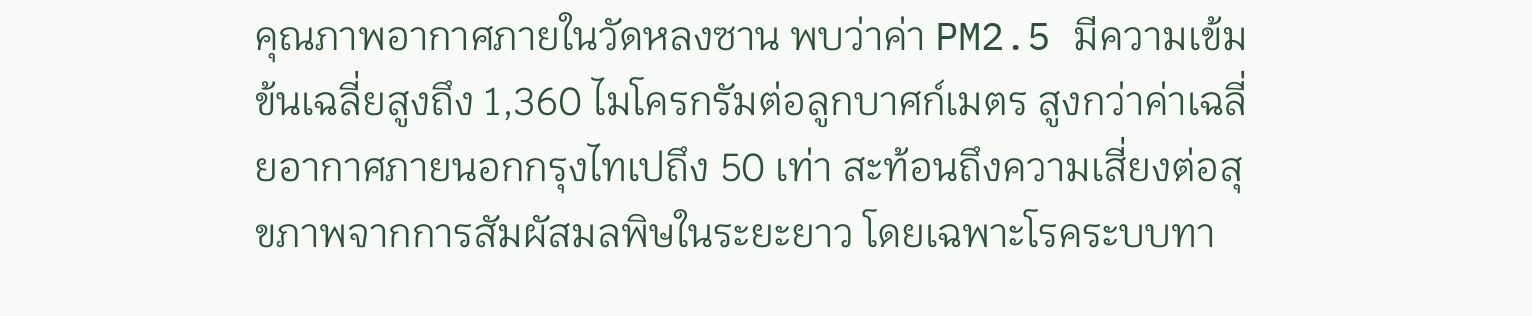คุณภาพอากาศภายในวัดหลงซาน พบว่าค่า PM2.5 มีความเข้มข้นเฉลี่ยสูงถึง 1,360 ไมโครกรัมต่อลูกบาศก์เมตร สูงกว่าค่าเฉลี่ยอากาศภายนอกกรุงไทเปถึง 50 เท่า สะท้อนถึงความเสี่ยงต่อสุขภาพจากการสัมผัสมลพิษในระยะยาว โดยเฉพาะโรคระบบทา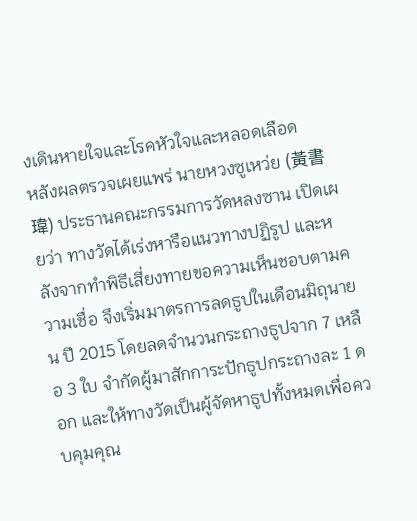งเดินหายใจและโรคหัวใจและหลอดเลือด
หลังผลตรวจเผยแพร่ นายหวงซูเหว่ย (黃書瑋) ประธานคณะกรรมการวัดหลงซาน เปิดเผยว่า ทางวัดได้เร่งหารือแนวทางปฏิรูป และหลังจากทำพิธีเสี่ยงทายขอความเห็นชอบตามความเชื่อ จึงเริ่มมาตรการลดธูปในเดือนมิถุนายน ปี 2015 โดยลดจำนวนกระถางธูปจาก 7 เหลือ 3 ใบ จำกัดผู้มาสักการะปักธูปกระถางละ 1 ดอก และให้ทางวัดเป็นผู้จัดหาธูปทั้งหมดเพื่อควบคุมคุณ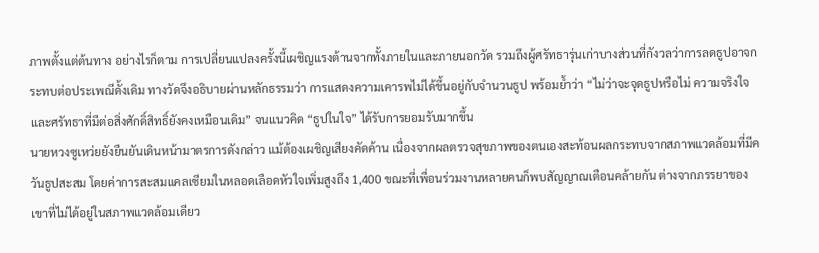ภาพตั้งแต่ต้นทาง อย่างไรก็ตาม การเปลี่ยนแปลงครั้งนี้เผชิญแรงต้านจากทั้งภายในและภายนอกวัด รวมถึงผู้ศรัทธารุ่นเก่าบางส่วนที่กังวลว่าการลดธูปอาจกระทบต่อประเพณีดั้งเดิม ทางวัดจึงอธิบายผ่านหลักธรรมว่า การแสดงความเคารพไม่ได้ขึ้นอยู่กับจำนวนธูป พร้อมย้ำว่า “ไม่ว่าจะจุดธูปหรือไม่ ความจริงใจและศรัทธาที่มีต่อสิ่งศักดิ์สิทธิ์ยังคงเหมือนเดิม” จนแนวคิด “ธูปในใจ” ได้รับการยอมรับมากขึ้น
นายหวงซูเหว่ยยังยืนยันเดินหน้ามาตรการดังกล่าว แม้ต้องเผชิญเสียงคัดค้าน เนื่องจากผลตรวจสุขภาพของตนเองสะท้อนผลกระทบจากสภาพแวดล้อมที่มีควันธูปสะสม โดยค่าการสะสมแคลเซียมในหลอดเลือดหัวใจเพิ่มสูงถึง 1,400 ขณะที่เพื่อนร่วมงานหลายคนก็พบสัญญาณเตือนคล้ายกัน ต่างจากภรรยาของเขาที่ไม่ได้อยู่ในสภาพแวดล้อมเดียว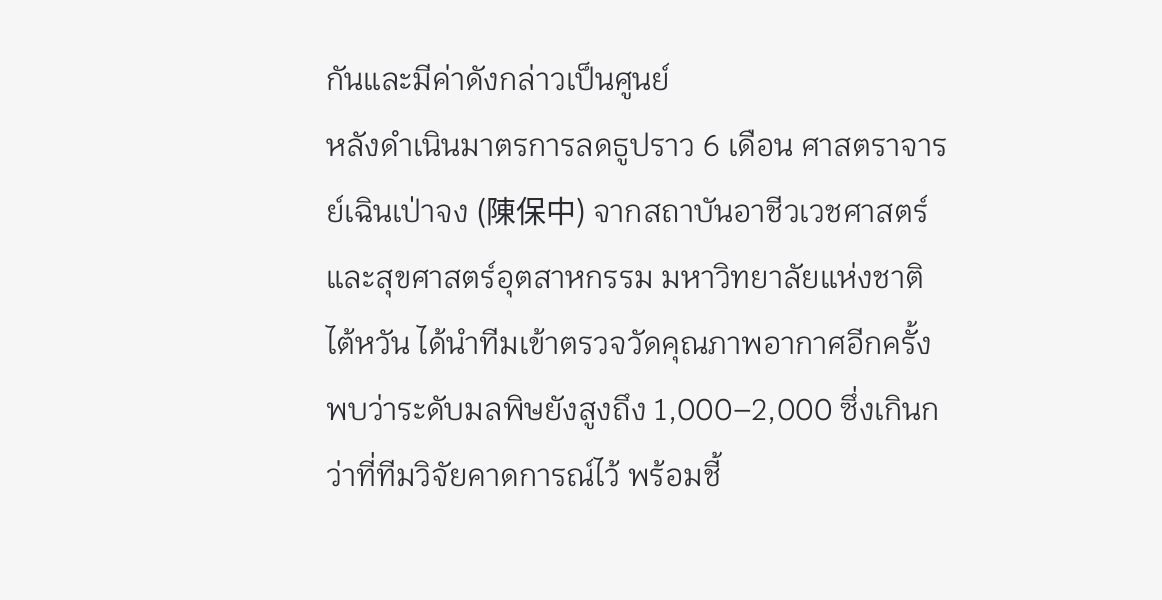กันและมีค่าดังกล่าวเป็นศูนย์
หลังดำเนินมาตรการลดธูปราว 6 เดือน ศาสตราจารย์เฉินเป่าจง (陳保中) จากสถาบันอาชีวเวชศาสตร์และสุขศาสตร์อุตสาหกรรม มหาวิทยาลัยแห่งชาติไต้หวัน ได้นำทีมเข้าตรวจวัดคุณภาพอากาศอีกครั้ง พบว่าระดับมลพิษยังสูงถึง 1,000–2,000 ซึ่งเกินกว่าที่ทีมวิจัยคาดการณ์ไว้ พร้อมชี้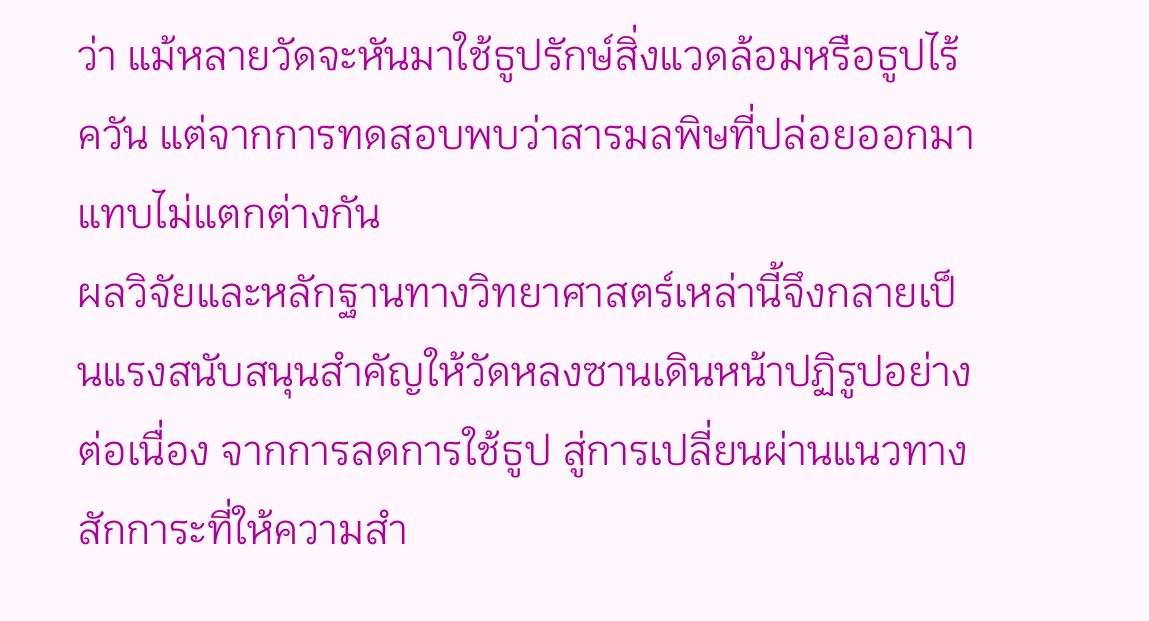ว่า แม้หลายวัดจะหันมาใช้ธูปรักษ์สิ่งแวดล้อมหรือธูปไร้ควัน แต่จากการทดสอบพบว่าสารมลพิษที่ปล่อยออกมาแทบไม่แตกต่างกัน
ผลวิจัยและหลักฐานทางวิทยาศาสตร์เหล่านี้จึงกลายเป็นแรงสนับสนุนสำคัญให้วัดหลงซานเดินหน้าปฏิรูปอย่างต่อเนื่อง จากการลดการใช้ธูป สู่การเปลี่ยนผ่านแนวทางสักการะที่ให้ความสำ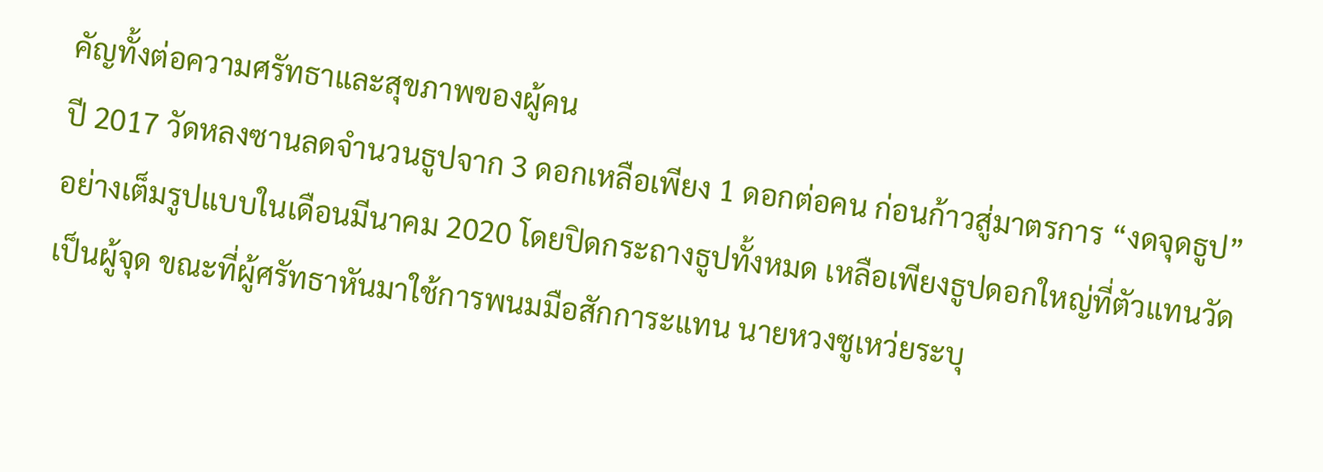คัญทั้งต่อความศรัทธาและสุขภาพของผู้คน
ปี 2017 วัดหลงซานลดจำนวนธูปจาก 3 ดอกเหลือเพียง 1 ดอกต่อคน ก่อนก้าวสู่มาตรการ “งดจุดธูป” อย่างเต็มรูปแบบในเดือนมีนาคม 2020 โดยปิดกระถางธูปทั้งหมด เหลือเพียงธูปดอกใหญ่ที่ตัวแทนวัดเป็นผู้จุด ขณะที่ผู้ศรัทธาหันมาใช้การพนมมือสักการะแทน นายหวงซูเหว่ยระบุ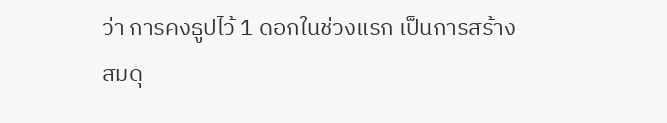ว่า การคงธูปไว้ 1 ดอกในช่วงแรก เป็นการสร้างสมดุ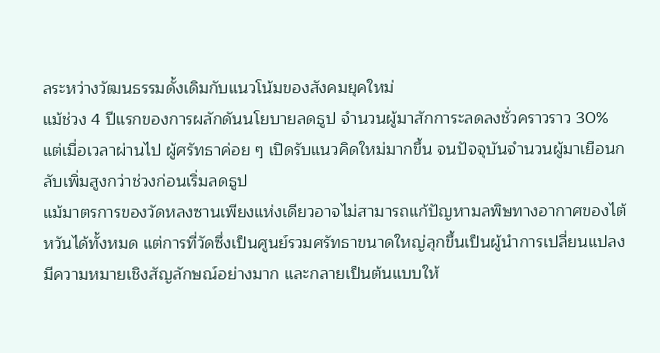ลระหว่างวัฒนธรรมดั้งเดิมกับแนวโน้มของสังคมยุคใหม่
แม้ช่วง 4 ปีแรกของการผลักดันนโยบายลดธูป จำนวนผู้มาสักการะลดลงชั่วคราวราว 30% แต่เมื่อเวลาผ่านไป ผู้ศรัทธาค่อย ๆ เปิดรับแนวคิดใหม่มากขึ้น จนปัจจุบันจำนวนผู้มาเยือนกลับเพิ่มสูงกว่าช่วงก่อนเริ่มลดธูป
แม้มาตรการของวัดหลงซานเพียงแห่งเดียวอาจไม่สามารถแก้ปัญหามลพิษทางอากาศของไต้หวันได้ทั้งหมด แต่การที่วัดซึ่งเป็นศูนย์รวมศรัทธาขนาดใหญ่ลุกขึ้นเป็นผู้นำการเปลี่ยนแปลง มีความหมายเชิงสัญลักษณ์อย่างมาก และกลายเป็นต้นแบบให้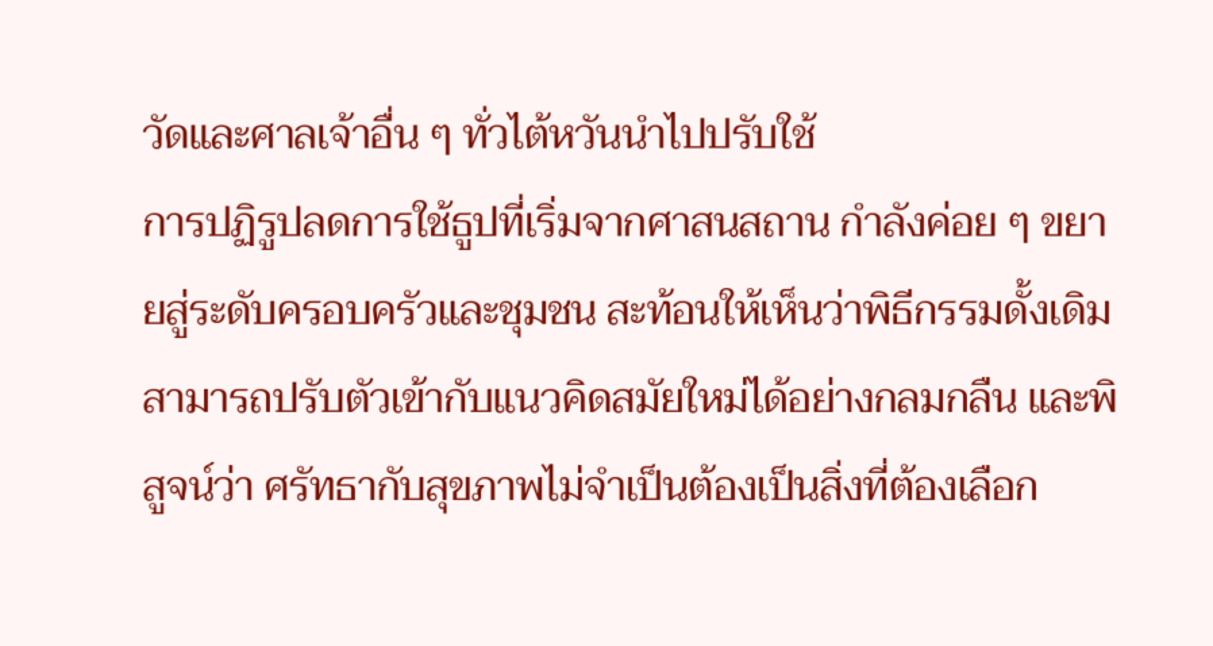วัดและศาลเจ้าอื่น ๆ ทั่วไต้หวันนำไปปรับใช้
การปฏิรูปลดการใช้ธูปที่เริ่มจากศาสนสถาน กำลังค่อย ๆ ขยายสู่ระดับครอบครัวและชุมชน สะท้อนให้เห็นว่าพิธีกรรมดั้งเดิมสามารถปรับตัวเข้ากับแนวคิดสมัยใหม่ได้อย่างกลมกลืน และพิสูจน์ว่า ศรัทธากับสุขภาพไม่จำเป็นต้องเป็นสิ่งที่ต้องเลือก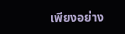เพียงอย่าง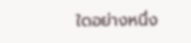ใดอย่างหนึ่ง